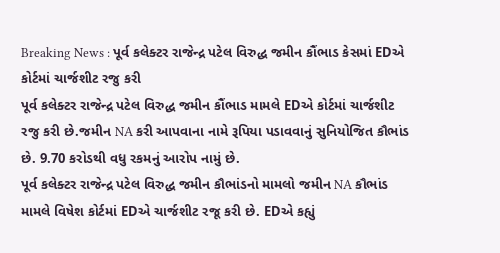Breaking News : પૂર્વ કલેક્ટર રાજેન્દ્ર પટેલ વિરુદ્ધ જમીન કૌંભાડ કેસમાં EDએ કોર્ટમાં ચાર્જશીટ રજુ કરી
પૂર્વ કલેક્ટર રાજેન્દ્ર પટેલ વિરુદ્ધ જમીન કૌંભાડ મામલે EDએ કોર્ટમાં ચાર્જશીટ રજુ કરી છે.જમીન NA કરી આપવાના નામે રૂપિયા પડાવવાનું સુનિયોજિત કૌભાંડ છે. 9.70 કરોડથી વધુ રકમનું આરોપ નામું છે.
પૂર્વ કલેક્ટર રાજેન્દ્ર પટેલ વિરુદ્ધ જમીન કૌભાંડનો મામલો જમીન NA કૌભાંડ મામલે વિષેશ કોર્ટમાં EDએ ચાર્જશીટ રજૂ કરી છે. EDએ કહ્યું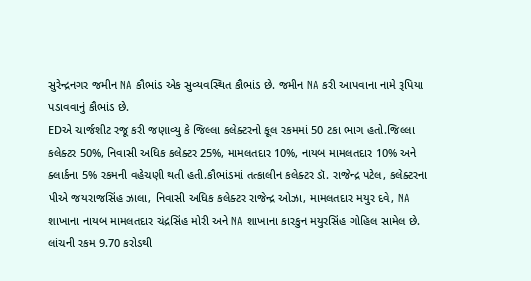સુરેન્દ્રનગર જમીન NA કૌભાંડ એક સુવ્યવસ્થિત કૌભાંડ છે. જમીન NA કરી આપવાના નામે રૂપિયા પડાવવાનું કૌભાંડ છે.
EDએ ચાર્જશીટ રજૂ કરી જણાવ્યુ કે જિલ્લા કલેક્ટરનો કૂલ રકમમાં 50 ટકા ભાગ હતો.જિલ્લા કલેક્ટર 50%, નિવાસી અધિક કલેક્ટર 25%, મામલતદાર 10%, નાયબ મામલતદાર 10% અને ક્લાર્કના 5% રકમની વહેચણી થતી હતી.કૌભાંડમાં તત્કાલીન કલેક્ટર ડૉ. રાજેન્દ્ર પટેલ, કલેક્ટરના પીએ જયરાજસિંહ ઝાલા, નિવાસી અધિક કલેક્ટર રાજેન્દ્ર ઓઝા, મામલતદાર મયુર દવે, NA શાખાના નાયબ મામલતદાર ચંદ્રસિંહ મોરી અને NA શાખાના કારકુન મયુરસિંહ ગોહિલ સામેલ છે.
લાંચની રકમ 9.70 કરોડથી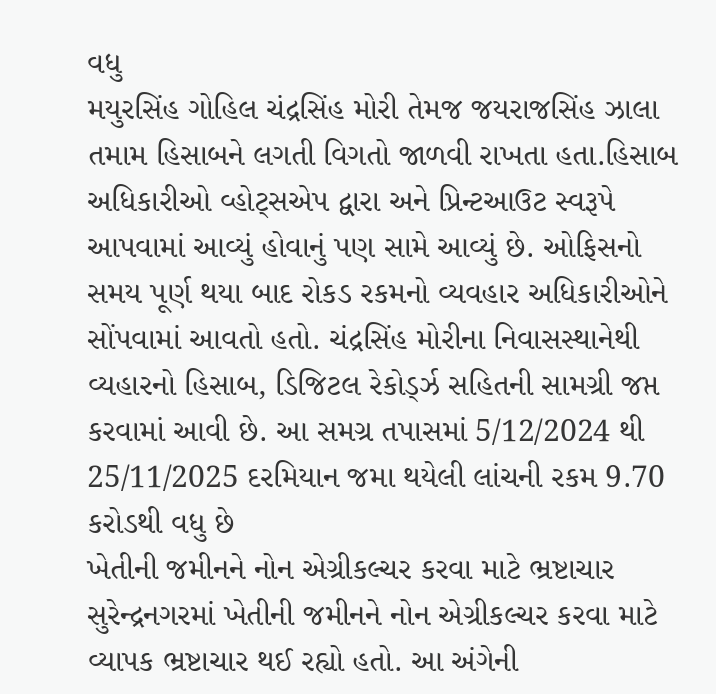વધુ
મયુરસિંહ ગોહિલ ચંદ્રસિંહ મોરી તેમજ જયરાજસિંહ ઝાલા તમામ હિસાબને લગતી વિગતો જાળવી રાખતા હતા.હિસાબ અધિકારીઓ વ્હોટ્સએપ દ્વારા અને પ્રિન્ટઆઉટ સ્વરૂપે આપવામાં આવ્યું હોવાનું પણ સામે આવ્યું છે. ઓફિસનો સમય પૂર્ણ થયા બાદ રોકડ રકમનો વ્યવહાર અધિકારીઓને સોંપવામાં આવતો હતો. ચંદ્રસિંહ મોરીના નિવાસસ્થાનેથી વ્યહારનો હિસાબ, ડિજિટલ રેકોર્ડ્ઝ સહિતની સામગ્રી જપ્ત કરવામાં આવી છે. આ સમગ્ર તપાસમાં 5/12/2024 થી 25/11/2025 દરમિયાન જમા થયેલી લાંચની રકમ 9.70 કરોડથી વધુ છે
ખેતીની જમીનને નોન એગ્રીકલ્ચર કરવા માટે ભ્રષ્ટાચાર
સુરેન્દ્રનગરમાં ખેતીની જમીનને નોન એગ્રીકલ્ચર કરવા માટે વ્યાપક ભ્રષ્ટાચાર થઈ રહ્યો હતો. આ અંગેની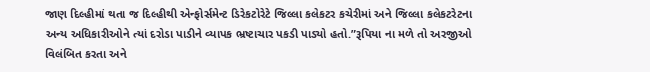જાણ દિલ્હીમાં થતા જ દિલ્હીથી એન્ફોર્સમેન્ટ ડિરેકટોરેટે જિલ્લા કલેકટર કચેરીમાં અને જિલ્લા કલેકટરેટના અન્ય અધિકારીઓને ત્યાં દરોડા પાડીને વ્યાપક ભ્રષ્ટાચાર પકડી પાડ્યો હતો.”રૂપિયા ના મળે તો અરજીઓ વિલંબિત કરતા અને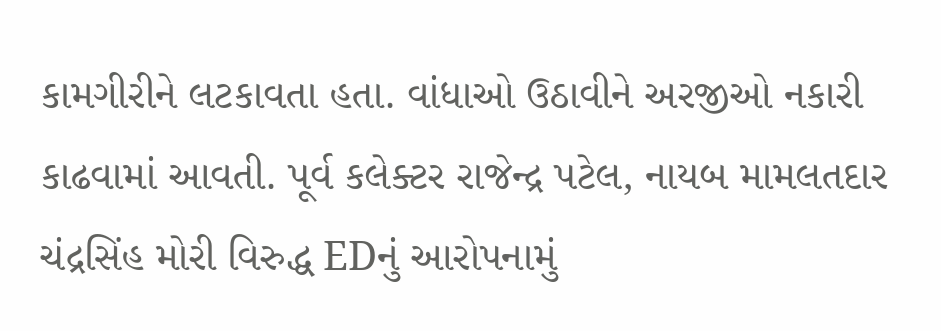કામગીરીને લટકાવતા હતા. વાંધાઓ ઉઠાવીને અરજીઓ નકારી કાઢવામાં આવતી. પૂર્વ કલેક્ટર રાજેન્દ્ર પટેલ, નાયબ મામલતદાર ચંદ્રસિંહ મોરી વિરુદ્ધ EDનું આરોપનામું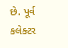છે. પૂર્વ કલેક્ટર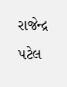રાજેન્દ્ર પટેલ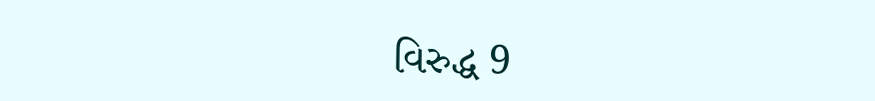વિરુદ્ધ 9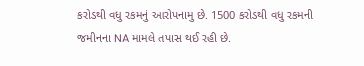કરોડથી વધુ રકમનું આરોપનામુ છે. 1500 કરોડથી વધુ રકમની જમીનના NA મામલે તપાસ થઈ રહી છે.